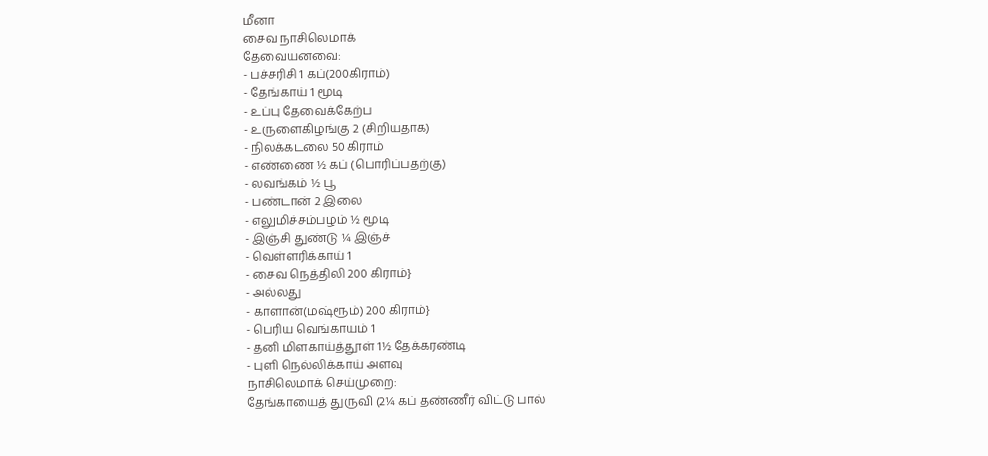மீனா
சைவ நாசிலெமாக்
தேவையனவை:
- பச்சரிசி 1 கப்(200கிராம்)
- தேங்காய் 1 மூடி
- உப்பு தேவைக்கேற்ப
- உருளைகிழங்கு 2 (சிறியதாக)
- நிலக்கடலை 50 கிராம்
- எண்ணை ½ கப் (பொரிப்பதற்கு)
- லவங்கம் ½ பூ
- பண்டான் 2 இலை
- எலுமிச்சம்பழம் ½ மூடி
- இஞ்சி துண்டு ¼ இஞ்ச்
- வெள்ளரிக்காய் 1
- சைவ நெத்திலி 200 கிராம்}
- அல்லது
- காளான்(மஷ்ரூம்) 200 கிராம்}
- பெரிய வெங்காயம் 1
- தனி மிளகாய்த்தூள் 1½ தேக்கரண்டி
- புளி நெல்லிக்காய் அளவு
நாசிலெமாக் செய்முறை:
தேங்காயைத் துருவி (2¼ கப் தண்ணீர் விட்டு பால்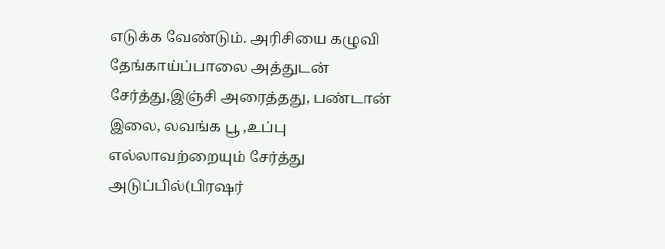எடுக்க வேண்டும். அரிசியை கழுவி தேங்காய்ப்பாலை அத்துடன் சேர்த்து,இஞ்சி அரைத்தது, பண்டான் இலை, லவங்க பூ ,உப்பு எல்லாவற்றையும் சேர்த்து அடுப்பில்(பிரஷர்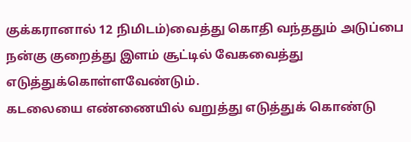குக்கரானால் 12 நிமிடம்)வைத்து கொதி வந்ததும் அடுப்பை நன்கு குறைத்து இளம் சூட்டில் வேகவைத்து எடுத்துக்கொள்ளவேண்டும்.
கடலையை எண்ணையில் வறுத்து எடுத்துக் கொண்டு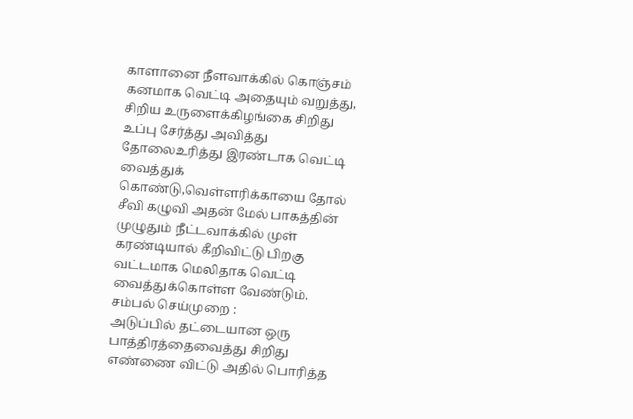காளானை நீளவாக்கில் கொஞ்சம் கனமாக வெட்டி அதையும் வறுத்து, சிறிய உருளைக்கிழங்கை சிறிது உப்பு சேர்த்து அவித்து தோலைஉரித்து இரண்டாக வெட்டி வைத்துக் கொண்டு,வெள்ளரிக்காயை தோல் சீவி கழுவி அதன் மேல் பாகத்தின் முழுதும் நீட்டவாக்கில் முள் கரண்டியால் கீறிவிட்டு பிறகு வட்டமாக மெலிதாக வெட்டி வைத்துக்கொள்ள வேண்டும்.
சம்பல் செய்முறை :
அடுப்பில் தட்டையான ஒரு பாத்திரத்தைவைத்து சிறிது எண்ணை விட்டு அதில் பொரித்த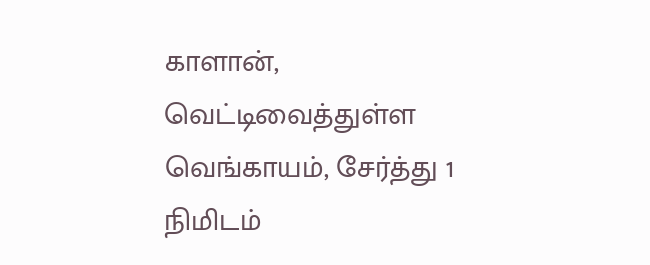காளான், வெட்டிவைத்துள்ள வெங்காயம், சேர்த்து 1 நிமிடம்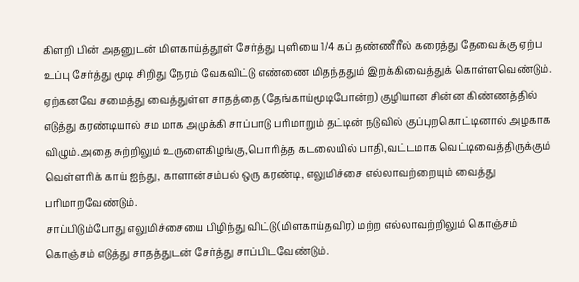கிளறி பின் அதனுடன் மிளகாய்த்தூள் சேர்த்து புளியை 1/4 கப் தண்ணீரீல் கரைத்து தேவைக்கு ஏற்ப உப்பு சேர்த்து மூடி சிறிது நேரம் வேகவிட்டு எண்ணை மிதந்ததும் இறக்கிவைத்துக் கொள்ளவெண்டும்.
ஏற்கனவே சமைத்து வைத்துள்ள சாதத்தை (தேங்காய்மூடிபோன்ற) குழியான சின்ன கிண்ணத்தில் எடுத்து கரண்டியால் சம மாக அமுக்கி சாப்பாடு பரிமாறும் தட்டின் நடுவில் குப்புறகொட்டினால் அழகாக விழும்.அதை சுற்றிலும் உருளைகிழங்கு,பொரித்த கடலையில் பாதி,வட்டமாக வெட்டிவைத்திருக்கும் வெள்ளரிக் காய் ஐந்து, காளான்சம்பல் ஒரு கரண்டி, எலுமிச்சை எல்லாவற்றையும் வைத்து பரிமாறவேண்டும்.
சாப்பிடும்போது எலுமிச்சையை பிழிந்து விட்டு(மிளகாய்தவிர) மற்ற எல்லாவற்றிலும் கொஞ்சம் கொஞ்சம் எடுத்து சாதத்துடன் சேர்த்து சாப்பிடவேண்டும்.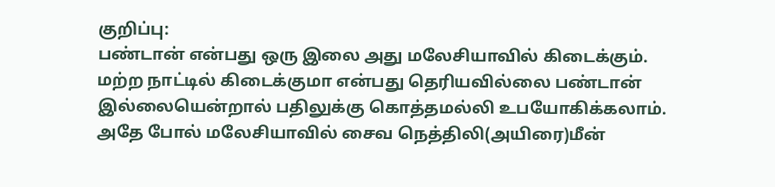குறிப்பு:
பண்டான் என்பது ஒரு இலை அது மலேசியாவில் கிடைக்கும்.
மற்ற நாட்டில் கிடைக்குமா என்பது தெரியவில்லை பண்டான் இல்லையென்றால் பதிலுக்கு கொத்தமல்லி உபயோகிக்கலாம்.
அதே போல் மலேசியாவில் சைவ நெத்திலி(அயிரை)மீன்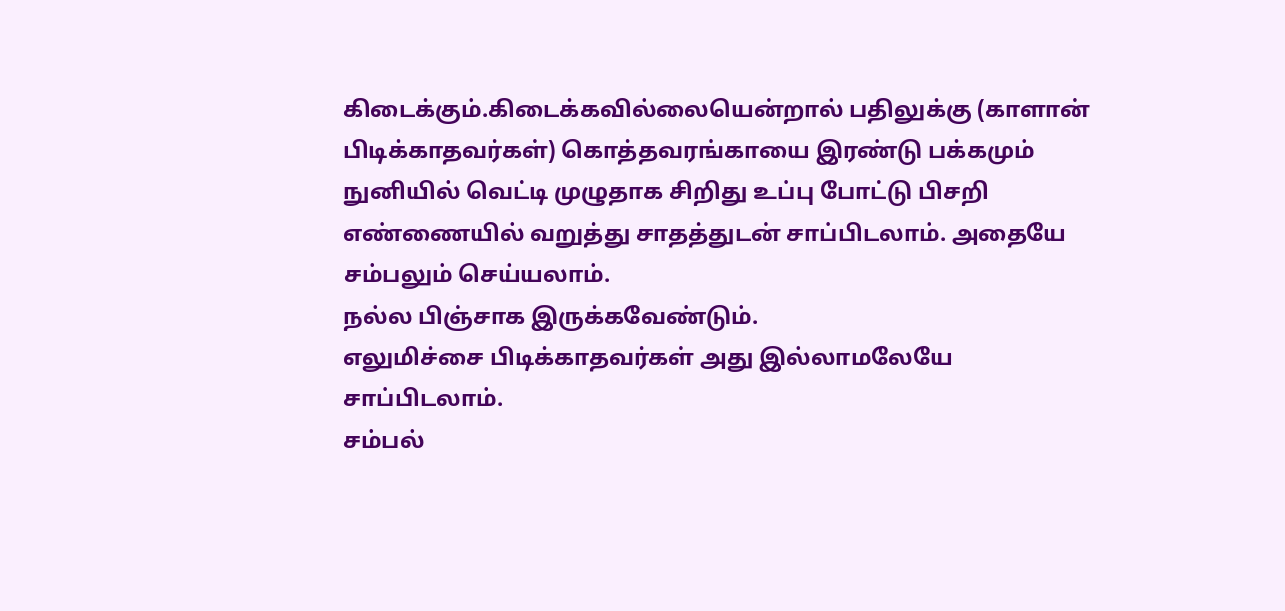கிடைக்கும்.கிடைக்கவில்லையென்றால் பதிலுக்கு (காளான் பிடிக்காதவர்கள்) கொத்தவரங்காயை இரண்டு பக்கமும் நுனியில் வெட்டி முழுதாக சிறிது உப்பு போட்டு பிசறி எண்ணையில் வறுத்து சாதத்துடன் சாப்பிடலாம். அதையே சம்பலும் செய்யலாம்.
நல்ல பிஞ்சாக இருக்கவேண்டும்.
எலுமிச்சை பிடிக்காதவர்கள் அது இல்லாமலேயே சாப்பிடலாம்.
சம்பல்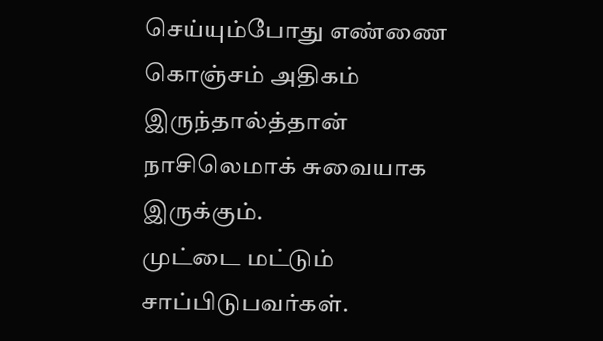செய்யும்போது எண்ணை கொஞ்சம் அதிகம் இருந்தால்த்தான் நாசிலெமாக் சுவையாக இருக்கும்.
முட்டை மட்டும் சாப்பிடுபவர்கள்.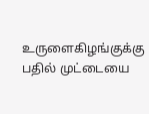உருளைகிழங்குக்கு பதில் முட்டையை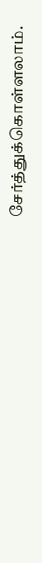சேர்த்துக்கொள்ளலாம்.